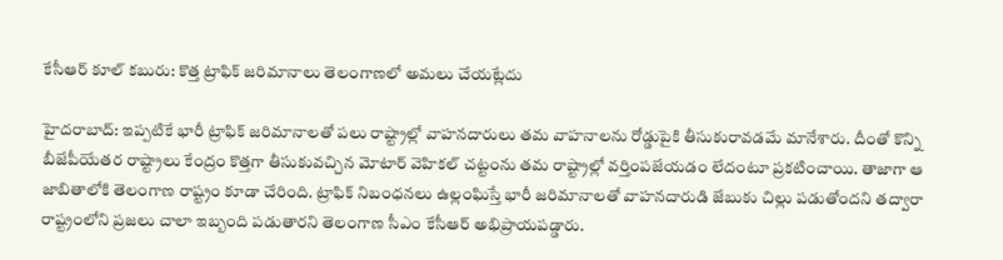కేసీఆర్ కూల్ కబురు: కొత్త ట్రాఫిక్ జరిమానాలు తెలంగాణలో అమలు చేయట్లేదు

హైదరాబాద్: ఇప్పటికే భారీ ట్రాఫిక్ జరిమానాలతో పలు రాష్ట్రాల్లో వాహనదారులు తమ వాహనాలను రోడ్డుపైకి తీసుకురావడమే మానేశారు. దీంతో కొన్ని బీజేపీయేతర రాష్ట్రాలు కేంద్రం కొత్తగా తీసుకువచ్చిన మోటార్ వెహికల్ చట్టంను తమ రాష్ట్రాల్లో వర్తింపజేయడం లేదంటూ ప్రకటించాయి. తాజాగా ఆ జాబితాలోకి తెలంగాణ రాష్ట్రం కూడా చేరింది. ట్రాఫిక్ నిబంధనలు ఉల్లంఘిస్తే భారీ జరిమానాలతో వాహనదారుడి జేబుకు చిల్లు పడుతోందని తద్వారా రాష్ట్రంలోని ప్రజలు చాలా ఇబ్బంది పడుతారని తెలంగాణ సీఎం కేసీఆర్ అభిప్రాయపడ్డారు.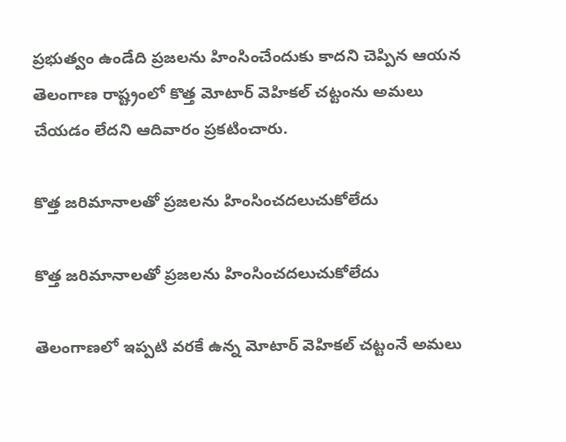ప్రభుత్వం ఉండేది ప్రజలను హింసించేందుకు కాదని చెప్పిన ఆయన తెలంగాణ రాష్ట్రంలో కొత్త మోటార్ వెహికల్ చట్టంను అమలు చేయడం లేదని ఆదివారం ప్రకటించారు.

కొత్త జరిమానాలతో ప్రజలను హింసించదలుచుకోలేదు

కొత్త జరిమానాలతో ప్రజలను హింసించదలుచుకోలేదు

తెలంగాణలో ఇప్పటి వరకే ఉన్న మోటార్ వెహికల్ చట్టంనే అమలు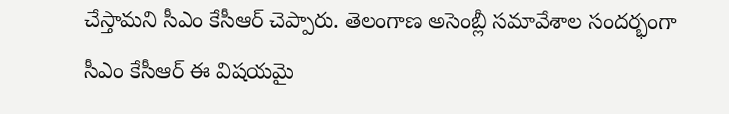చేస్తామని సీఎం కేసీఆర్ చెప్పారు. తెలంగాణ అసెంబ్లీ సమావేశాల సందర్భంగా సీఎం కేసీఆర్ ఈ విషయమై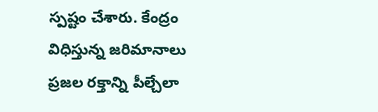స్పష్టం చేశారు. కేంద్రం విధిస్తున్న జరిమానాలు ప్రజల రక్తాన్ని పీల్చేలా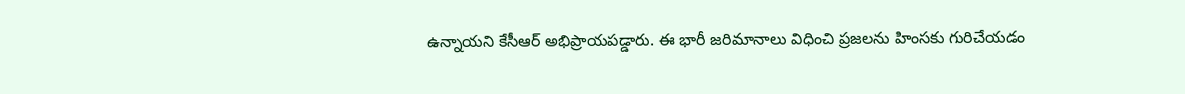ఉన్నాయని కేసీఆర్ అభిప్రాయపడ్డారు. ఈ భారీ జరిమానాలు విధించి ప్రజలను హింసకు గురిచేయడం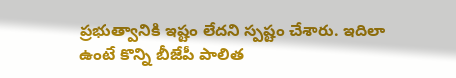ప్రభుత్వానికి ఇష్టం లేదని స్పష్టం చేశారు. ఇదిలా ఉంటే కొన్ని బీజేపీ పాలిత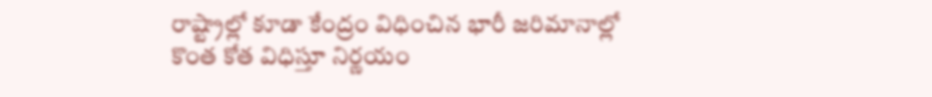రాష్ట్రాల్లో కూడా కేంద్రం విధించిన భారీ జరిమానాల్లో కొంత కోత విధిస్తూ నిర్ణయం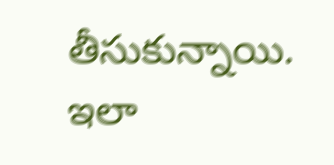తీసుకున్నాయి. ఇలా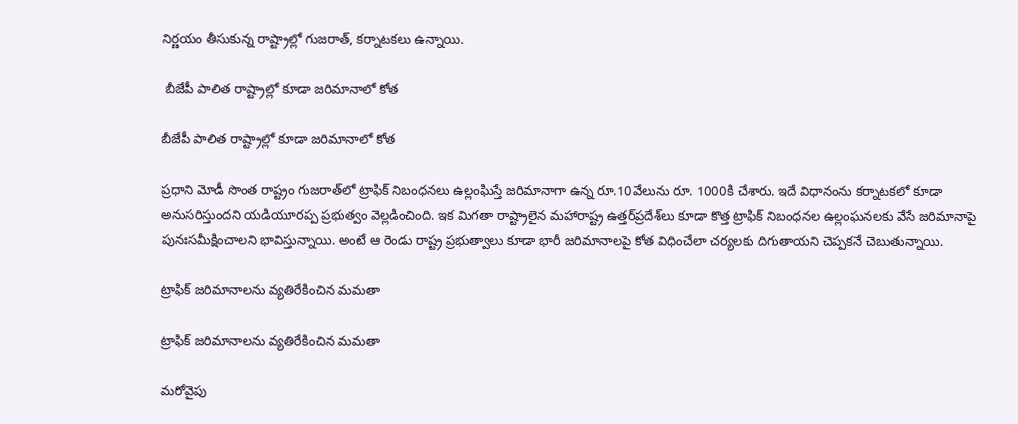నిర్ణయం తీసుకున్న రాష్ట్రాల్లో గుజరాత్, కర్నాటకలు ఉన్నాయి.

 బీజేపీ పాలిత రాష్ట్రాల్లో కూడా జరిమానాలో కోత

బీజేపీ పాలిత రాష్ట్రాల్లో కూడా జరిమానాలో కోత

ప్రధాని మోడీ సొంత రాష్ట్రం గుజరాత్‌లో ట్రాఫిక్ నిబంధనలు ఉల్లంఘిస్తే జరిమానాగా ఉన్న రూ.10వేలును రూ. 1000కి చేశారు. ఇదే విధానంను కర్నాటకలో కూడా అనుసరిస్తుందని యడియూరప్ప ప్రభుత్వం వెల్లడించింది. ఇక మిగతా రాష్ట్రాలైన మహారాష్ట్ర ఉత్తర్‌ప్రదేశ్‌లు కూడా కొత్త ట్రాఫిక్ నిబంధనల ఉల్లంఘనలకు వేసే జరిమానాపై పునఃసమీక్షించాలని భావిస్తున్నాయి. అంటే ఆ రెండు రాష్ట్ర ప్రభుత్వాలు కూడా భారీ జరిమానాలపై కోత విధించేలా చర్యలకు దిగుతాయని చెప్పకనే చెబుతున్నాయి.

ట్రాఫిక్ జరిమానాలను వ్యతిరేకించిన మమతా

ట్రాఫిక్ జరిమానాలను వ్యతిరేకించిన మమతా

మరోవైపు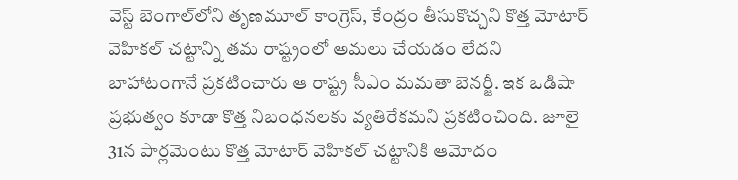వెస్ట్ బెంగాల్‌లోని తృణమూల్ కాంగ్రెస్, కేంద్రం తీసుకొచ్చని కొత్త మోటార్ వెహికల్ చట్టాన్ని తమ రాష్ట్రంలో అమలు చేయడం లేదని బాహాటంగానే ప్రకటించారు ఆ రాష్ట్ర సీఎం మమతా బెనర్జీ. ఇక ఒడిషా ప్రభుత్వం కూడా కొత్త నిబంధనలకు వ్యతిరేకమని ప్రకటించింది. జూలై 31న పార్లమెంటు కొత్త మోటార్ వెహికల్ చట్టానికి ఆమోదం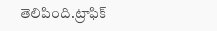తెలిపింది.ట్రాఫిక్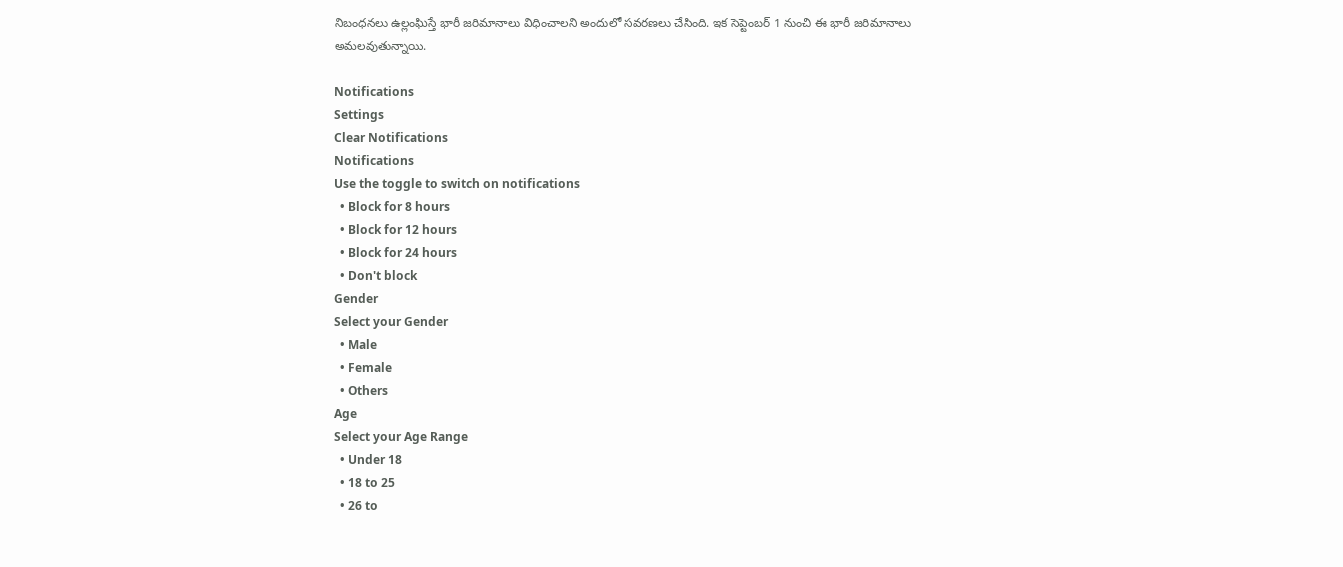నిబంధనలు ఉల్లంఘిస్తే భారీ జరిమానాలు విధించాలని అందులో సవరణలు చేసింది. ఇక సెప్టెంబర్ 1 నుంచి ఈ భారీ జరిమానాలు అమలవుతున్నాయి.

Notifications
Settings
Clear Notifications
Notifications
Use the toggle to switch on notifications
  • Block for 8 hours
  • Block for 12 hours
  • Block for 24 hours
  • Don't block
Gender
Select your Gender
  • Male
  • Female
  • Others
Age
Select your Age Range
  • Under 18
  • 18 to 25
  • 26 to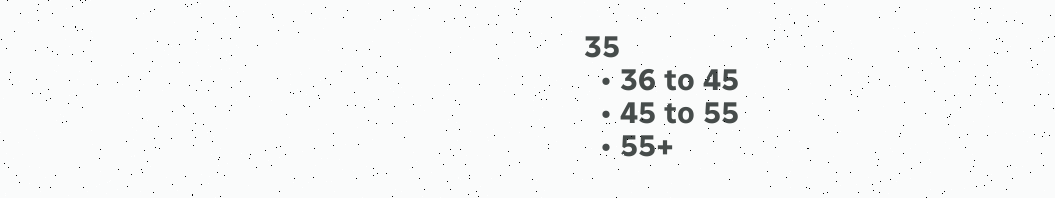35
  • 36 to 45
  • 45 to 55
  • 55+